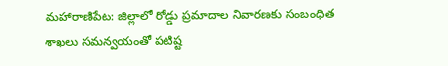మహారాణిపేట: జిల్లాలో రోడ్డు ప్రమాదాల నివారణకు సంబంధిత శాఖలు సమన్వయంతో పటిష్ట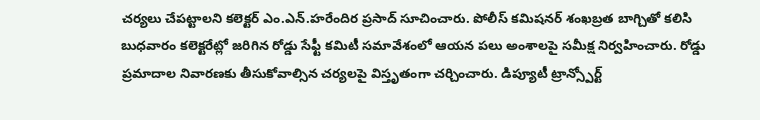చర్యలు చేపట్టాలని కలెక్టర్ ఎం.ఎన్.హరేందిర ప్రసాద్ సూచించారు. పోలీస్ కమిషనర్ శంఖబ్రత బాగ్చితో కలిసి బుధవారం కలెక్టరేట్లో జరిగిన రోడ్డు సేఫ్టీ కమిటీ సమావేశంలో ఆయన పలు అంశాలపై సమీక్ష నిర్వహించారు. రోడ్డు ప్రమాదాల నివారణకు తీసుకోవాల్సిన చర్యలపై విస్తృతంగా చర్చించారు. డిప్యూటీ ట్రాన్స్పోర్ట్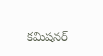కమిషనర్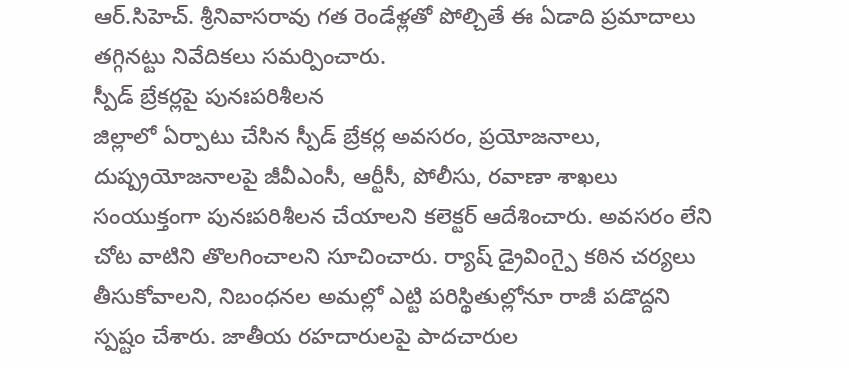ఆర్.సిహెచ్. శ్రీనివాసరావు గత రెండేళ్లతో పోల్చితే ఈ ఏడాది ప్రమాదాలు తగ్గినట్టు నివేదికలు సమర్పించారు.
స్పీడ్ బ్రేకర్లపై పునఃపరిశీలన
జిల్లాలో ఏర్పాటు చేసిన స్పీడ్ బ్రేకర్ల అవసరం, ప్రయోజనాలు, దుష్ప్రయోజనాలపై జీవీఎంసీ, ఆర్టీసీ, పోలీసు, రవాణా శాఖలు సంయుక్తంగా పునఃపరిశీలన చేయాలని కలెక్టర్ ఆదేశించారు. అవసరం లేని చోట వాటిని తొలగించాలని సూచించారు. ర్యాష్ డ్రైవింగ్పై కఠిన చర్యలు తీసుకోవాలని, నిబంధనల అమల్లో ఎట్టి పరిస్థితుల్లోనూ రాజీ పడొద్దని స్పష్టం చేశారు. జాతీయ రహదారులపై పాదచారుల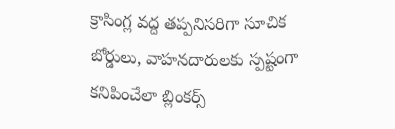క్రాసింగ్ల వద్ద తప్పనిసరిగా సూచిక బోర్డులు, వాహనదారులకు స్పష్టంగా కనిపించేలా బ్లింకర్స్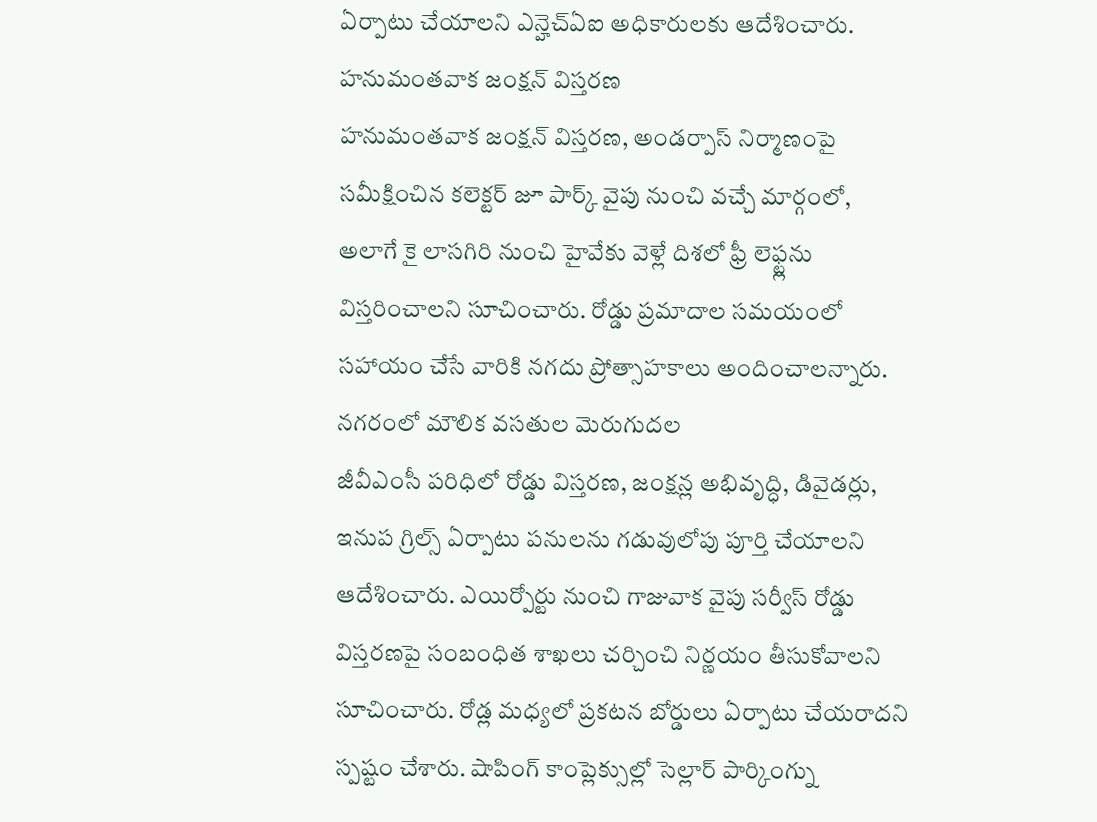ఏర్పాటు చేయాలని ఎన్హెచ్ఏఐ అధికారులకు ఆదేశించారు.
హనుమంతవాక జంక్షన్ విస్తరణ
హనుమంతవాక జంక్షన్ విస్తరణ, అండర్పాస్ నిర్మాణంపై సమీక్షించిన కలెక్టర్ జూ పార్క్ వైపు నుంచి వచ్చే మార్గంలో, అలాగే కై లాసగిరి నుంచి హైవేకు వెళ్లే దిశలో ఫ్రీ లెఫ్ట్లను విస్తరించాలని సూచించారు. రోడ్డు ప్రమాదాల సమయంలో సహాయం చేసే వారికి నగదు ప్రోత్సాహకాలు అందించాలన్నారు.
నగరంలో మౌలిక వసతుల మెరుగుదల
జీవీఎంసీ పరిధిలో రోడ్డు విస్తరణ, జంక్షన్ల అభివృద్ధి, డివైడర్లు, ఇనుప గ్రిల్స్ ఏర్పాటు పనులను గడువులోపు పూర్తి చేయాలని ఆదేశించారు. ఎయిర్పోర్టు నుంచి గాజువాక వైపు సర్వీస్ రోడ్డు విస్తరణపై సంబంధిత శాఖలు చర్చించి నిర్ణయం తీసుకోవాలని సూచించారు. రోడ్ల మధ్యలో ప్రకటన బోర్డులు ఏర్పాటు చేయరాదని స్పష్టం చేశారు. షాపింగ్ కాంప్లెక్సుల్లో సెల్లార్ పార్కింగ్ను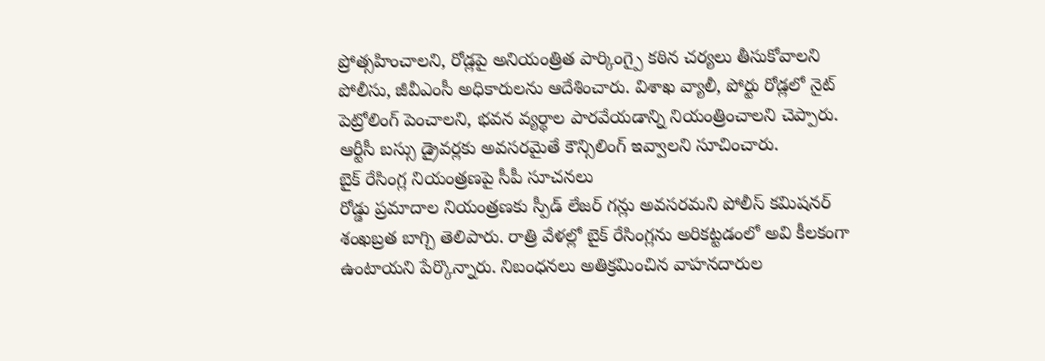ప్రోత్సహించాలని, రోడ్లపై అనియంత్రిత పార్కింగ్పై కఠిన చర్యలు తీసుకోవాలని పోలీసు, జీవీఎంసీ అధికారులను ఆదేశించారు. విశాఖ వ్యాలీ, పోర్టు రోడ్లలో నైట్ పెట్రోలింగ్ పెంచాలని, భవన వ్యర్థాల పారవేయడాన్ని నియంత్రించాలని చెప్పారు. ఆర్టీసీ బస్సు డ్రైవర్లకు అవసరమైతే కౌన్సిలింగ్ ఇవ్వాలని సూచించారు.
బైక్ రేసింగ్ల నియంత్రణపై సీపీ సూచనలు
రోడ్డు ప్రమాదాల నియంత్రణకు స్పీడ్ లేజర్ గన్లు అవసరమని పోలీస్ కమిషనర్ శంఖబ్రత బాగ్చి తెలిపారు. రాత్రి వేళల్లో బైక్ రేసింగ్లను అరికట్టడంలో అవి కీలకంగా ఉంటాయని పేర్కొన్నారు. నిబంధనలు అతిక్రమించిన వాహనదారుల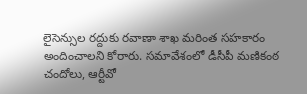లైసెన్సుల రద్దుకు రవాణా శాఖ మరింత సహకారం అందించాలని కోరారు. సమావేశంలో డీసీపీ మణికంఠ చందోలు, ఆర్టీవో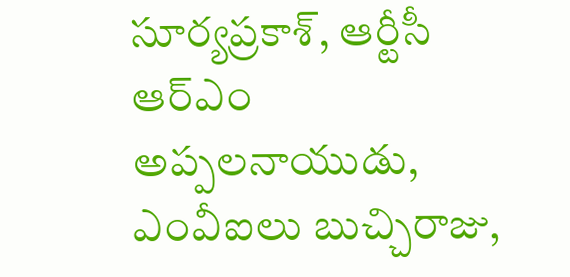సూర్యప్రకాశ్, ఆర్టీసీ ఆర్ఎం అప్పలనాయుడు, ఎంవీఐలు బుచ్చిరాజు,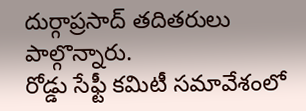దుర్గాప్రసాద్ తదితరులు పాల్గొన్నారు.
రోడ్డు సేఫ్టీ కమిటీ సమావేశంలో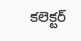కలెక్టర్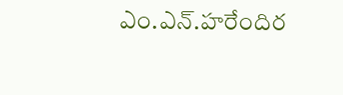ఎం.ఎన్.హరేందిర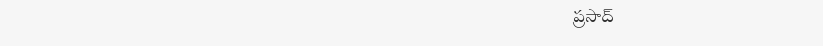ప్రసాద్